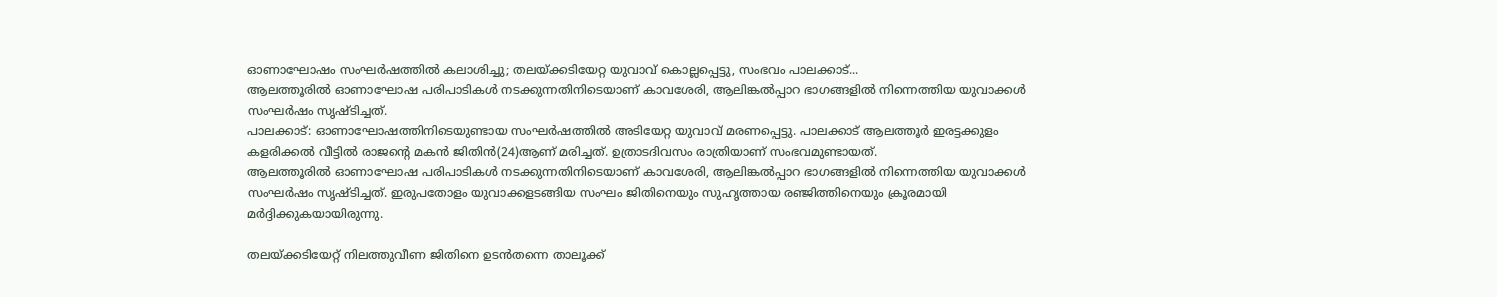ഓണാഘോഷം സംഘർഷത്തിൽ കലാശിച്ചു; തലയ്ക്കടിയേറ്റ യുവാവ് കൊല്ലപ്പെട്ടു, സംഭവം പാലക്കാട്...
ആലത്തൂരിൽ ഓണാഘോഷ പരിപാടികൾ നടക്കുന്നതിനിടെയാണ് കാവശേരി, ആലിങ്കൽപ്പാറ ഭാഗങ്ങളിൽ നിന്നെത്തിയ യുവാക്കൾ സംഘർഷം സൃഷ്ടിച്ചത്.
പാലക്കാട്: ഓണാഘോഷത്തിനിടെയുണ്ടായ സംഘർഷത്തിൽ അടിയേറ്റ യുവാവ് മരണപ്പെട്ടു. പാലക്കാട് ആലത്തൂർ ഇരട്ടക്കുളം കളരിക്കൽ വീട്ടിൽ രാജന്റെ മകൻ ജിതിൻ(24)ആണ് മരിച്ചത്. ഉത്രാടദിവസം രാത്രിയാണ് സംഭവമുണ്ടായത്.
ആലത്തൂരിൽ ഓണാഘോഷ പരിപാടികൾ നടക്കുന്നതിനിടെയാണ് കാവശേരി, ആലിങ്കൽപ്പാറ ഭാഗങ്ങളിൽ നിന്നെത്തിയ യുവാക്കൾ സംഘർഷം സൃഷ്ടിച്ചത്. ഇരുപതോളം യുവാക്കളടങ്ങിയ സംഘം ജിതിനെയും സുഹൃത്തായ രഞ്ജിത്തിനെയും ക്രൂരമായി മർദ്ദിക്കുകയായിരുന്നു.

തലയ്ക്കടിയേറ്റ് നിലത്തുവീണ ജിതിനെ ഉടൻതന്നെ താലൂക്ക്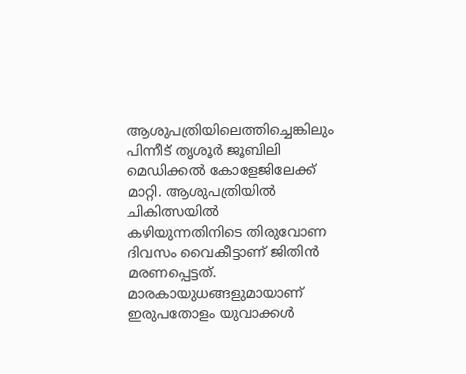ആശുപത്രിയിലെത്തിച്ചെങ്കിലും പിന്നീട് തൃശൂർ ജൂബിലി മെഡിക്കൽ കോളേജിലേക്ക് മാറ്റി. ആശുപത്രിയിൽ ചികിത്സയിൽ കഴിയുന്നതിനിടെ തിരുവോണ ദിവസം വൈകീട്ടാണ് ജിതിൻ മരണപ്പെട്ടത്.
മാരകായുധങ്ങളുമായാണ് ഇരുപതോളം യുവാക്കൾ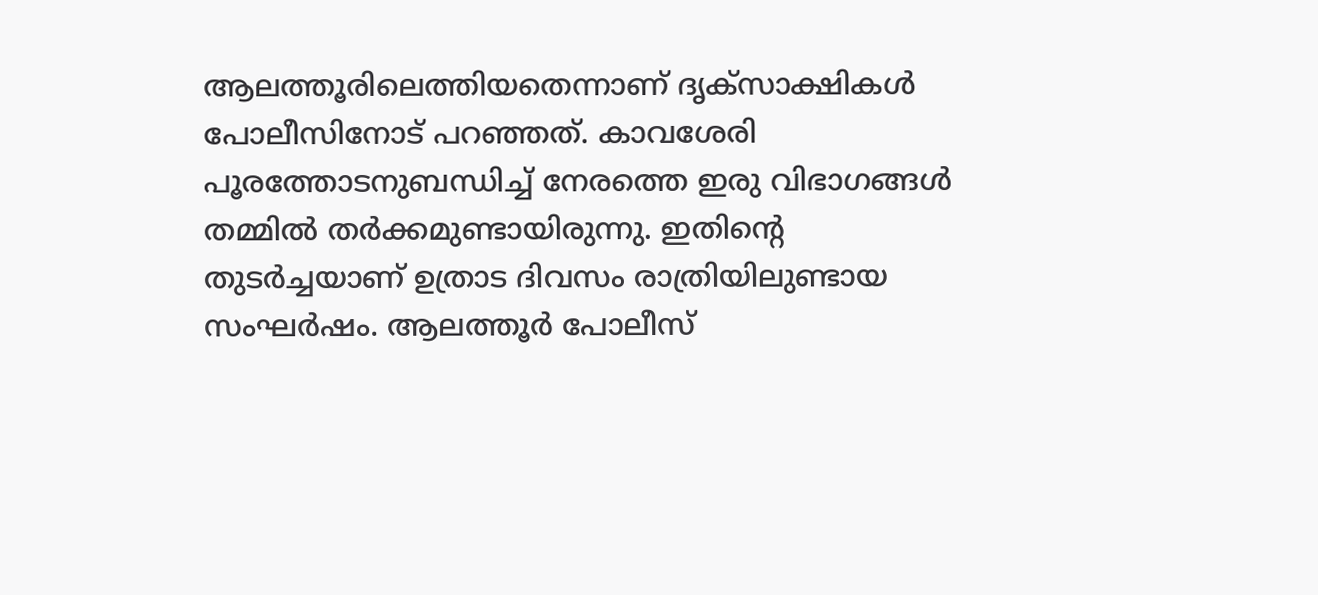ആലത്തൂരിലെത്തിയതെന്നാണ് ദൃക്സാക്ഷികൾ പോലീസിനോട് പറഞ്ഞത്. കാവശേരി പൂരത്തോടനുബന്ധിച്ച് നേരത്തെ ഇരു വിഭാഗങ്ങൾ തമ്മിൽ തർക്കമുണ്ടായിരുന്നു. ഇതിന്റെ തുടർച്ചയാണ് ഉത്രാട ദിവസം രാത്രിയിലുണ്ടായ സംഘർഷം. ആലത്തൂർ പോലീസ്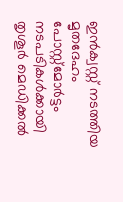ഇൻക്വസ്റ്റ് നടത്തിയ മൃതദേഹം പോസ്റ്റ്മോർട്ടം നടപടികൾക്കായി തൃശൂർ മെഡിക്കൽ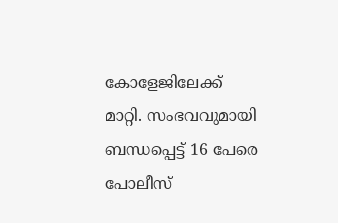കോളേജിലേക്ക് മാറ്റി. സംഭവവുമായി ബന്ധപ്പെട്ട് 16 പേരെ പോലീസ്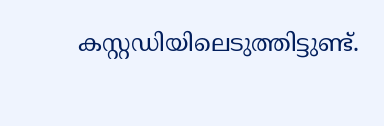കസ്റ്റഡിയിലെടുത്തിട്ടുണ്ട്.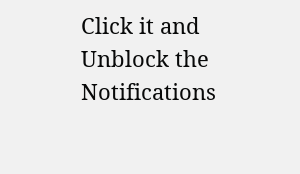Click it and Unblock the Notifications